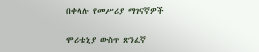በቀላሉ የመሥሪያ ማገናኛዎች

ሞሪቴኒያ ውስጥ ጽንፈኛ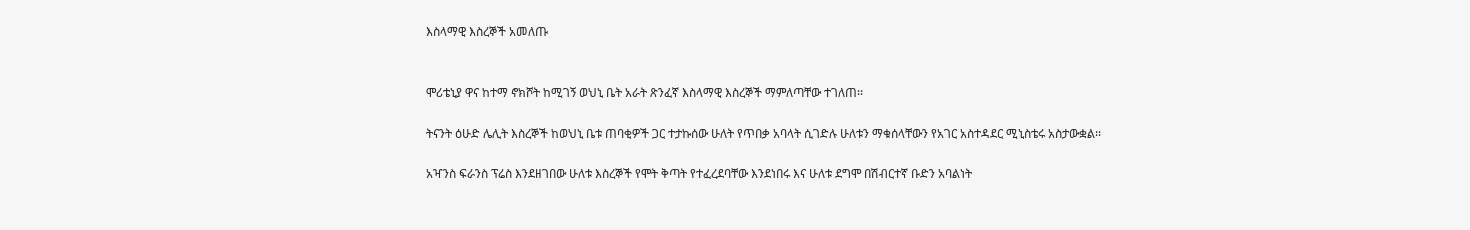እስላማዊ እስረኞች አመለጡ


ሞሪቴኒያ ዋና ከተማ ኖክሾት ከሚገኝ ወህኒ ቤት አራት ጽንፈኛ እስላማዊ እስረኞች ማምለጣቸው ተገለጠ፡፡

ትናንት ዕሁድ ሌሊት እስረኞች ከወህኒ ቤቱ ጠባቂዎች ጋር ተታኩሰው ሁለት የጥበቃ አባላት ሲገድሉ ሁለቱን ማቁሰላቸውን የአገር አስተዳደር ሚኒስቴሩ አስታውቋል፡፡

አዣንስ ፍራንስ ፕሬስ እንደዘገበው ሁለቱ እስረኞች የሞት ቅጣት የተፈረደባቸው እንደነበሩ እና ሁለቱ ደግሞ በሽብርተኛ ቡድን አባልነት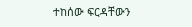ተከሰው ፍርዳቸውን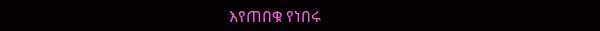እየጠበቁ የነበሩ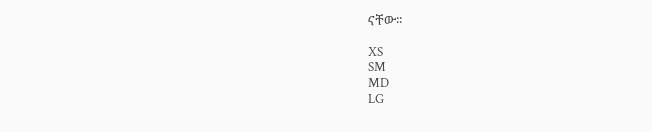ናቸው፡፡

XS
SM
MD
LG